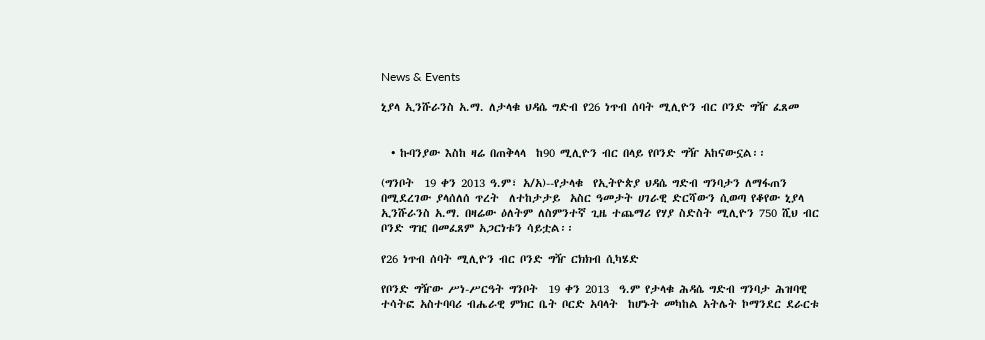News & Events

ኒያላ ኢንሹራንስ አ.ማ. ለታላቁ ህዳሴ ግድብ የ26 ነጥብ ሰባት ሚሊዮን ብር ቦንድ ግዥ ፈጸመ


  • ኩባንያው እስከ ዛሬ በጠቅላላ  ከ90 ሚሊዮን ብር በላይ የቦንድ ግዥ አከናውኗል፡፡

(ግንቦት  19 ቀን 2013 ዓ.ም፣ አ/አ)--የታላቁ  የኢትዮጵያ ህዳሴ ግድብ ግንባታን ለማፋጠን በሚደረገው ያላሰለሰ ጥረት  ለተከታታይ  አስር ዓመታት ሀገራዊ ድርሻውን ሲወጣ የቆየው ኒያላ ኢንሹራንስ አ.ማ. በዛሬው ዕለትም ለስምንተኛ ጊዜ ተጨማሪ የሃያ ስድስት ሚሊዮን 750 ሺህ ብር ቦንድ ግዢ በመፈጸም አጋርነቱን ሳይቷል፡፡

የ26 ነጥብ ሰባት ሚሊዮን ብር ቦንድ ግዥ ርክክብ ሲካሄድ

የቦንድ ግዥው ሥነ-ሥርዓት ግንቦት  19 ቀን 2013  ዓ.ም የታላቁ ሕዳሴ ግድብ ግንባታ ሕዝባዊ ተሳትፎ አስተባባሪ ብሔራዊ ምክር ቤት ቦርድ አባላት  ከሆኑት መካከል አትሌት ኮማንደር ደራርቱ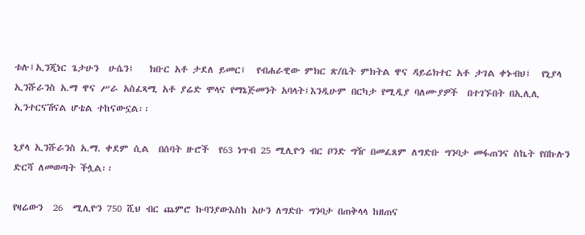ቱሉ፤ኢንጂነር ጌታሁን  ሁሴን፤   ክቡር አቶ ታደለ ይመር፤  የብሐራዊው ምክር ጽ/ቤት ምክትል ዋና ዳይሬክተር አቶ ታገል ቀኑብህ፤  የኒያላ ኢንሹራንስ አ.ማ ዋና ሥራ አስፈጻሚ አቶ ያሬድ ሞላና የማኔጅመንት አባላት፤እንዲሁም በርካታ የሚዲያ ባለሙያዎች  በተገኙበት በኢሊሊ  ኢንተርናሽናል ሆቴል ተከናውኗል፡፡

ኒያላ ኢንሹራንስ አ.ማ. ቀደም ሲል  በሰባት ዙሮች  የ63 ነጥብ 25 ሚሊዮን ብር ቦንድ ግዥ በመፈጸም ለግድቡ ግንባታ መፋጠንና ስኬት የበኩሉን ድርሻ ለመወጣት ችሏል፡፡

የዛሬውን  26  ሚሊዮን 750 ሺህ ብር ጨምሮ ኩባንያውእስከ አሁን ለግድቡ ግንባታ በጠቅላላ ከዘጠና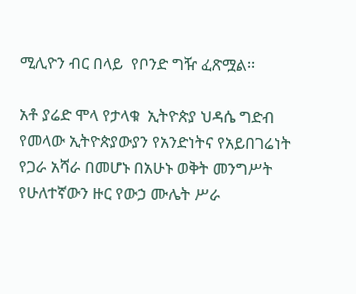ሚሊዮን ብር በላይ  የቦንድ ግዥ ፈጽሟል፡፡

አቶ ያሬድ ሞላ የታላቁ  ኢትዮጵያ ህዳሴ ግድብ የመላው ኢትዮጵያውያን የአንድነትና የአይበገሬነት የጋራ አሻራ በመሆኑ በአሁኑ ወቅት መንግሥት የሁለተኛውን ዙር የውኃ ሙሌት ሥራ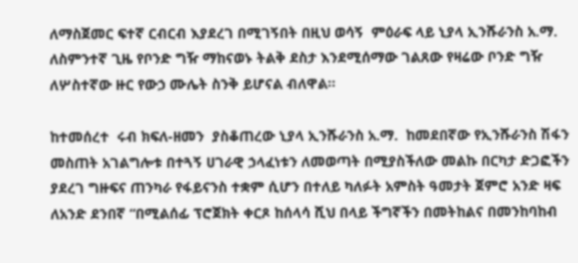ለማስጀመር ፍተኛ ርብርብ እያደረገ በሚገኝበት በዚህ ወሳኝ  ምዕራፍ ላይ ኒያላ ኢንሹራንስ አ.ማ. ለስምንተኛ ጊዜ የቦንድ ግዥ ማከናወኑ ትልቅ ደስታ እንደሚሰማው ገልጸው የዛሬው ቦንድ ግዥ ለሦስተኛው ዙር የውኃ ሙሌት ስንቅ ይሆናል ብለዋል፡፡

ከተመሰረተ  ሩብ ክፍለ-ዘመን  ያስቆጠረው ኒያላ ኢንሹራንስ አ.ማ.  ከመደበኛው የኢንሹራንስ ሽፋን መስጠት አገልግሎቱ በተጓኝ ሀገራዊ ኃላፈነቱን ለመወጣት በሚያስችለው መልኩ በርካታ ድጋፎችን ያደረገ ግዙፍና ጠንካራ የፋይናንስ ተቋም ሲሆን በተለይ ካለፉት አምስት ዓመታት ጀምሮ አንድ ዛፍ ለአንድ ደንበኛ “በሚልሰፊ ፕሮጀክት ቀርጾ ከሰላሳ ሺህ በላይ ችግኛችን በመትከልና በመንከባከብ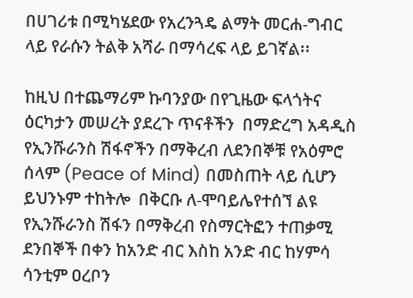በሀገሪቱ በሚካሄደው የአረንጓዴ ልማት መርሐ-ግብር ላይ የራሱን ትልቅ አሻራ በማሳረፍ ላይ ይገኛል፡፡

ከዚህ በተጨማሪም ኩባንያው በየጊዜው ፍላጎትና ዕርካታን መሠረት ያደረጉ ጥናቶችን  በማድረግ አዳዲስ የኢንሹራንስ ሽፋኖችን በማቅረብ ለደንበኞቹ የአዕምሮ ሰላም (Peace of Mind) በመስጠት ላይ ሲሆን ይህንኑም ተከትሎ  በቅርቡ ለ-ሞባይሌየተሰኘ ልዩ የኢንሹራንስ ሽፋን በማቅረብ የስማርትፎን ተጠቃሚ ደንበኞች በቀን ከአንድ ብር እስከ አንድ ብር ከሃምሳ ሳንቲም ዐረቦን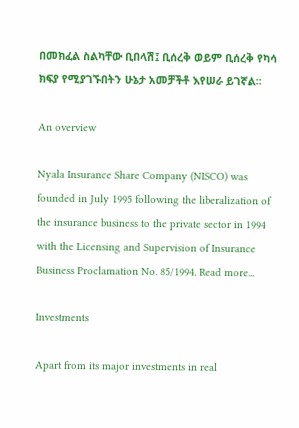በመክፈል ስልካቸው ቢበላሽ፤ ቢሰረቅ ወይም ቢሰረቅ የካሳ ክፍያ የሚያገኙበትን ሁኔታ አመቻችቶ እየሠራ ይገኛል፡፡

An overview

Nyala Insurance Share Company (NISCO) was founded in July 1995 following the liberalization of the insurance business to the private sector in 1994 with the Licensing and Supervision of Insurance Business Proclamation No. 85/1994. Read more...

Investments

Apart from its major investments in real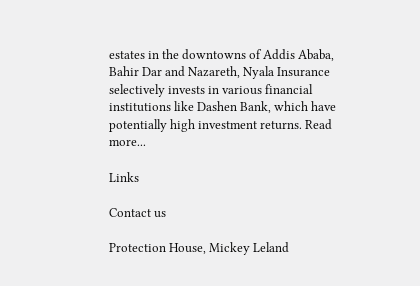estates in the downtowns of Addis Ababa, Bahir Dar and Nazareth, Nyala Insurance selectively invests in various financial institutions like Dashen Bank, which have potentially high investment returns. Read more...

Links

Contact us

Protection House, Mickey Leland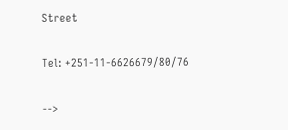Street

Tel: +251-11-6626679/80/76

-->